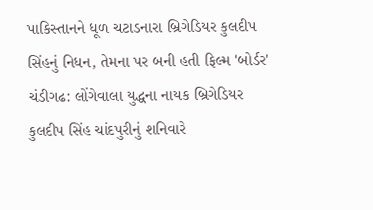પાકિસ્તાનને ધૂળ ચટાડનારા બ્રિગેડિયર કુલદીપ સિંહનું નિધન, તેમના પર બની હતી ફિલ્મ 'બોર્ડર'
ચંડીગઢ: લોંગેવાલા યુદ્ધના નાયક બ્રિગેડિયર કુલદીપ સિંહ ચાંદપુરીનું શનિવારે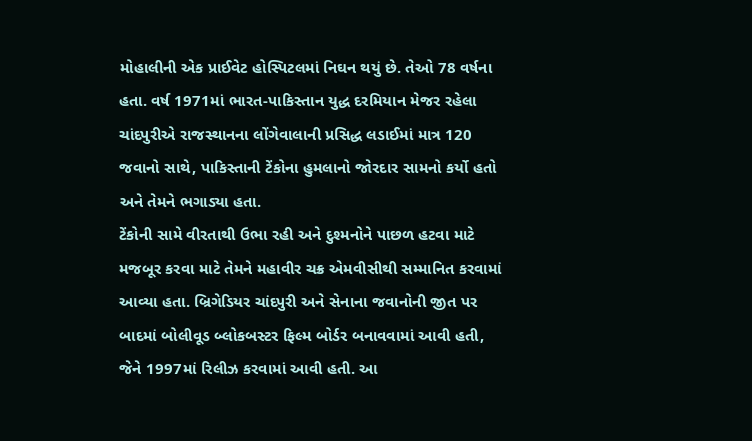મોહાલીની એક પ્રાઈવેટ હોસ્પિટલમાં નિઘન થયું છે. તેઓ 78 વર્ષના હતા. વર્ષ 1971માં ભારત-પાકિસ્તાન યુદ્ધ દરમિયાન મેજર રહેલા ચાંદપુરીએ રાજસ્થાનના લોંગેવાલાની પ્રસિદ્ધ લડાઈમાં માત્ર 120 જવાનો સાથે, પાકિસ્તાની ટેંકોના હુમલાનો જોરદાર સામનો કર્યો હતો અને તેમને ભગાડ્યા હતા.
ટેંકોની સામે વીરતાથી ઉભા રહી અને દુશ્મનોને પાછળ હટવા માટે મજબૂર કરવા માટે તેમને મહાવીર ચક્ર એમવીસીથી સમ્માનિત કરવામાં આવ્યા હતા. બ્રિગેડિયર ચાંદપુરી અને સેનાના જવાનોની જીત પર બાદમાં બોલીવૂડ બ્લોકબસ્ટર ફિલ્મ બોર્ડર બનાવવામાં આવી હતી, જેને 1997માં રિલીઝ કરવામાં આવી હતી. આ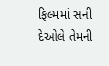ફિલ્મમાં સની દેઓલે તેમની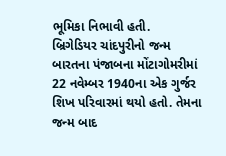ભૂમિકા નિભાવી હતી.
બ્રિગેડિયર ચાંદપુરીનો જન્મ બારતના પંજાબના મોંટાગોમરીમાં 22 નવેમ્બર 1940ના એક ગુર્જર શિખ પરિવારમાં થયો હતો. તેમના જન્મ બાદ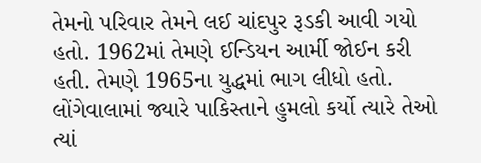તેમનો પરિવાર તેમને લઈ ચાંદપુર રૂડકી આવી ગયો હતો. 1962માં તેમણે ઈન્ડિયન આર્મી જોઈન કરી હતી. તેમણે 1965ના યુદ્ધમાં ભાગ લીધો હતો. લોંગેવાલામાં જ્યારે પાકિસ્તાને હુમલો કર્યો ત્યારે તેઓ ત્યાં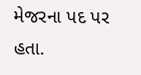મેજરના પદ પર હતા.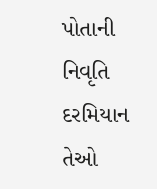પોતાની નિવૃતિ દરમિયાન તેઓ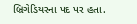બ્રિગેડિયરના પદ પર હતા.